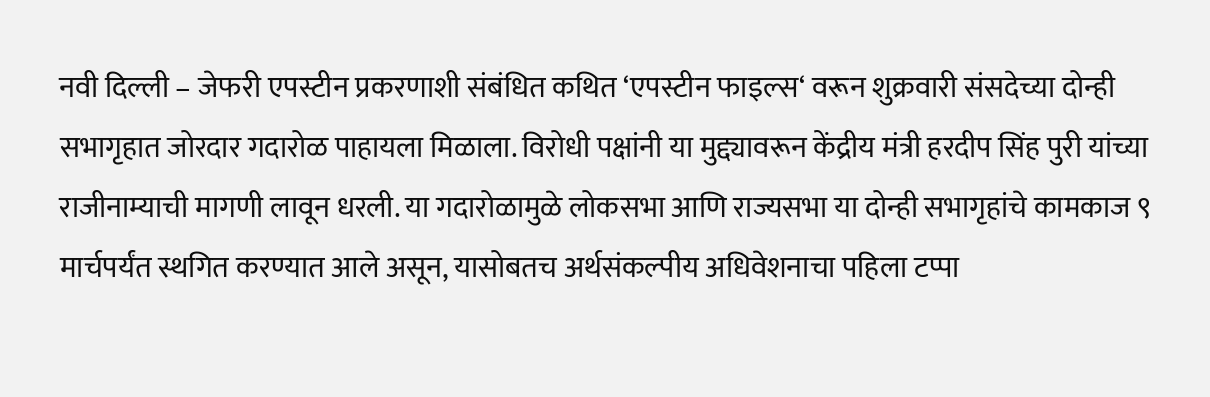नवी दिल्ली – जेफरी एपस्टीन प्रकरणाशी संबंधित कथित ‘एपस्टीन फाइल्स‘ वरून शुक्रवारी संसदेच्या दोन्ही सभागृहात जोरदार गदारोळ पाहायला मिळाला. विरोधी पक्षांनी या मुद्द्यावरून केंद्रीय मंत्री हरदीप सिंह पुरी यांच्या राजीनाम्याची मागणी लावून धरली. या गदारोळामुळे लोकसभा आणि राज्यसभा या दोन्ही सभागृहांचे कामकाज ९ मार्चपर्यंत स्थगित करण्यात आले असून, यासोबतच अर्थसंकल्पीय अधिवेशनाचा पहिला टप्पा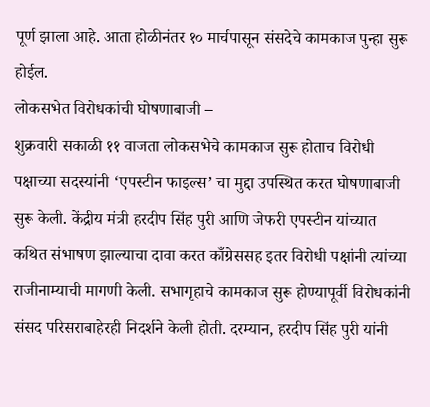पूर्ण झाला आहे. आता होळीनंतर १० मार्चपासून संसदेचे कामकाज पुन्हा सुरू होईल.
लोकसभेत विरोधकांची घोषणाबाजी –
शुक्रवारी सकाळी ११ वाजता लोकसभेचे कामकाज सुरू होताच विरोधी पक्षाच्या सदस्यांनी ‘एपस्टीन फाइल्स’ चा मुद्दा उपस्थित करत घोषणाबाजी सुरू केली. केंद्रीय मंत्री हरदीप सिंह पुरी आणि जेफरी एपस्टीन यांच्यात कथित संभाषण झाल्याचा दावा करत काँग्रेससह इतर विरोधी पक्षांनी त्यांच्या राजीनाम्याची मागणी केली. सभागृहाचे कामकाज सुरू होण्यापूर्वी विरोधकांनी संसद परिसराबाहेरही निदर्शने केली होती. दरम्यान, हरदीप सिंह पुरी यांनी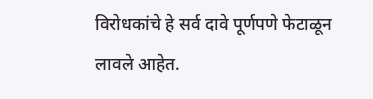विरोधकांचे हे सर्व दावे पूर्णपणे फेटाळून लावले आहेत.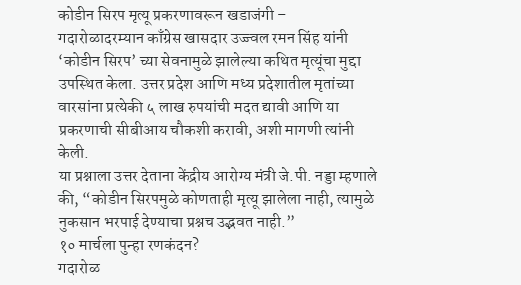कोडीन सिरप मृत्यू प्रकरणावरून खडाजंगी –
गदारोळादरम्यान काँग्रेस खासदार उज्ज्वल रमन सिंह यांनी ‘कोडीन सिरप’ च्या सेवनामुळे झालेल्या कथित मृत्यूंचा मुद्दा उपस्थित केला. उत्तर प्रदेश आणि मध्य प्रदेशातील मृतांच्या वारसांना प्रत्येकी ५ लाख रुपयांची मदत द्यावी आणि या प्रकरणाची सीबीआय चौकशी करावी, अशी मागणी त्यांनी केली.
या प्रश्नाला उत्तर देताना केंद्रीय आरोग्य मंत्री जे.पी. नड्डा म्हणाले की, “कोडीन सिरपमुळे कोणताही मृत्यू झालेला नाही, त्यामुळे नुकसान भरपाई देण्याचा प्रश्नच उद्भवत नाही.”
१० मार्चला पुन्हा रणकंदन?
गदारोळ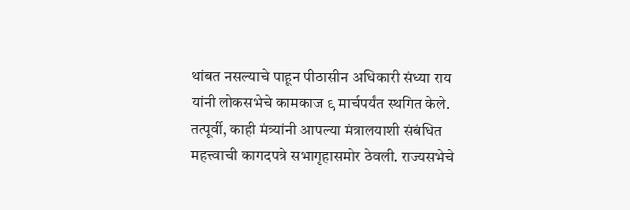थांबत नसल्याचे पाहून पीठासीन अधिकारी संध्या राय यांनी लोकसभेचे कामकाज ९ मार्चपर्यंत स्थगित केले. तत्पूर्वी, काही मंत्र्यांनी आपल्या मंत्रालयाशी संबंधित महत्त्वाची कागदपत्रे सभागृहासमोर ठेवली. राज्यसभेचे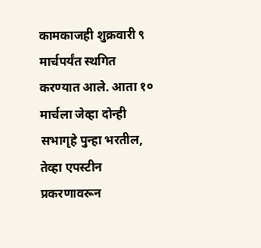कामकाजही शुक्रवारी ९ मार्चपर्यंत स्थगित करण्यात आले. आता १० मार्चला जेव्हा दोन्ही सभागृहे पुन्हा भरतील, तेव्हा एपस्टीन प्रकरणावरून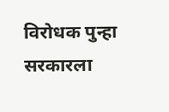विरोधक पुन्हा सरकारला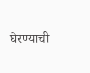घेरण्याची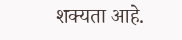शक्यता आहे.